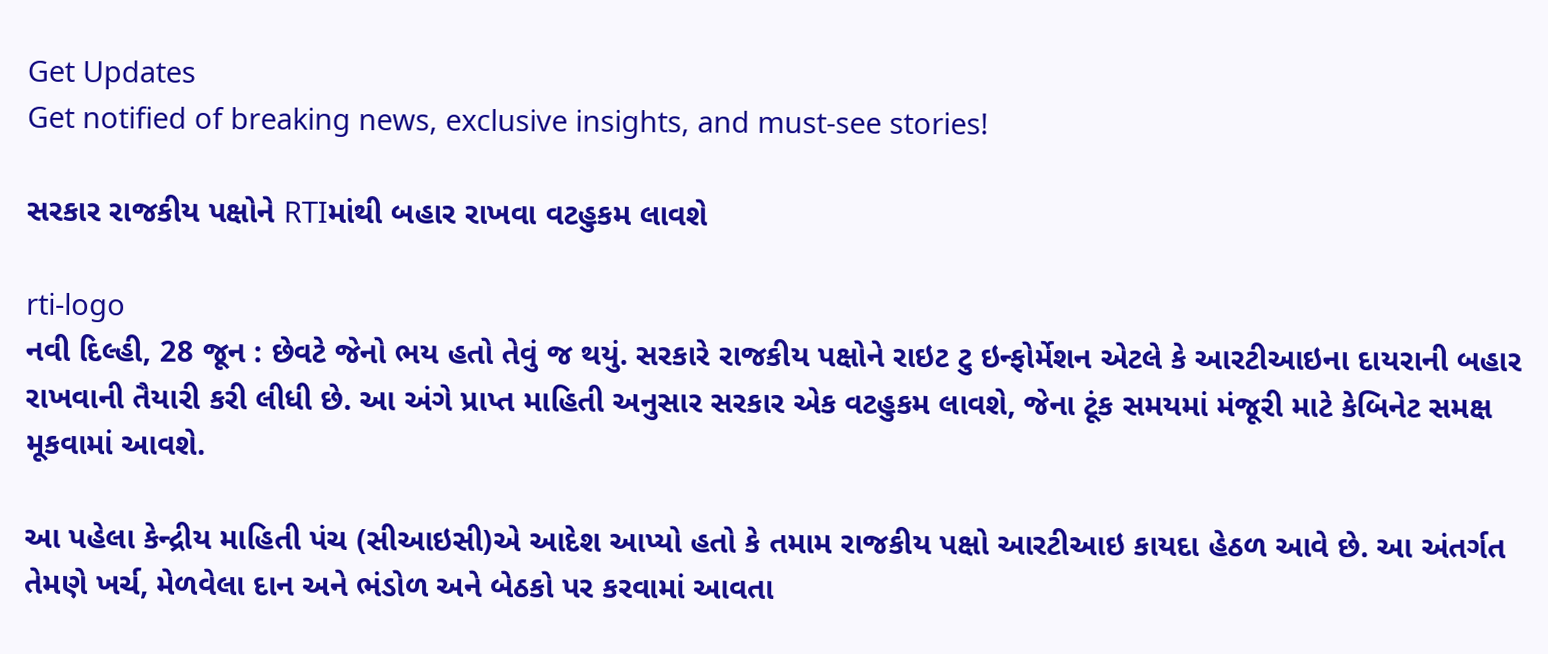Get Updates
Get notified of breaking news, exclusive insights, and must-see stories!

સરકાર રાજકીય પક્ષોને RTIમાંથી બહાર રાખવા વટહુકમ લાવશે

rti-logo
નવી દિલ્હી, 28 જૂન : છેવટે જેનો ભય હતો તેવું જ થયું. સરકારે રાજકીય પક્ષોને રાઇટ ટુ ઇન્ફોર્મેશન એટલે કે આરટીઆઇના દાયરાની બહાર રાખવાની તૈયારી કરી લીધી છે. આ અંગે પ્રાપ્ત માહિતી અનુસાર સરકાર એક વટહુકમ લાવશે, જેના ટૂંક સમયમાં મંજૂરી માટે કેબિનેટ સમક્ષ મૂકવામાં આવશે.

આ પહેલા કેન્દ્રીય માહિતી પંચ (સીઆઇસી)એ આદેશ આપ્યો હતો કે તમામ રાજકીય પક્ષો આરટીઆઇ કાયદા હેઠળ આવે છે. આ અંતર્ગત તેમણે ખર્ચ, મેળવેલા દાન અને ભંડોળ અને બેઠકો પર કરવામાં આવતા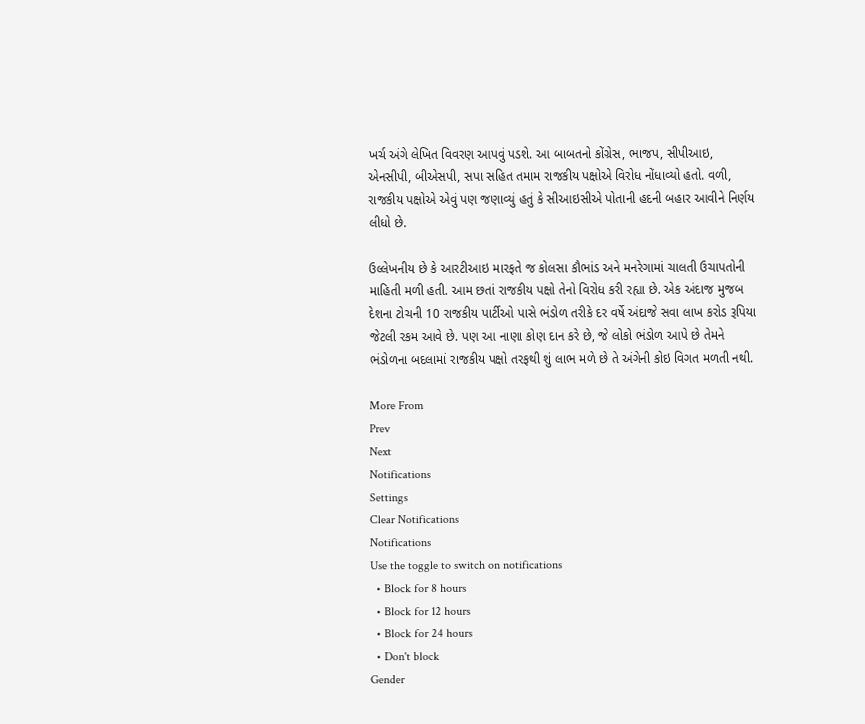ખર્ચ અંગે લેખિત વિવરણ આપવું પડશે. આ બાબતનો કોંગ્રેસ, ભાજપ, સીપીઆઇ, એનસીપી, બીએસપી, સપા સહિત તમામ રાજકીય પક્ષોએ વિરોધ નોંધાવ્યો હતો. વળી, રાજકીય પક્ષોએ એવું પણ જણાવ્યું હતું કે સીઆઇસીએ પોતાની હદની બહાર આવીને નિર્ણય લીધો છે.

ઉલ્લેખનીય છે કે આરટીઆઇ મારફતે જ કોલસા કૌભાંડ અને મનરેગામાં ચાલતી ઉચાપતોની માહિતી મળી હતી. આમ છતાં રાજકીય પક્ષો તેનો વિરોધ કરી રહ્યા છે. એક અંદાજ મુજબ દેશના ટોચની 10 રાજકીય પાર્ટીઓ પાસે ભંડોળ તરીકે દર વર્ષે અંદાજે સવા લાખ કરોડ રૂપિયા જેટલી રકમ આવે છે. પણ આ નાણા કોણ દાન કરે છે, જે લોકો ભંડોળ આપે છે તેમને ભંડોળના બદલામાં રાજકીય પક્ષો તરફથી શું લાભ મળે છે તે અંગેની કોઇ વિગત મળતી નથી.

More From
Prev
Next
Notifications
Settings
Clear Notifications
Notifications
Use the toggle to switch on notifications
  • Block for 8 hours
  • Block for 12 hours
  • Block for 24 hours
  • Don't block
Gender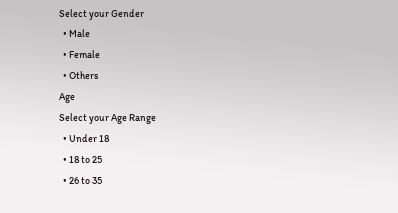Select your Gender
  • Male
  • Female
  • Others
Age
Select your Age Range
  • Under 18
  • 18 to 25
  • 26 to 35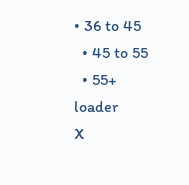• 36 to 45
  • 45 to 55
  • 55+
loader
X